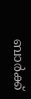ബാർക്ക്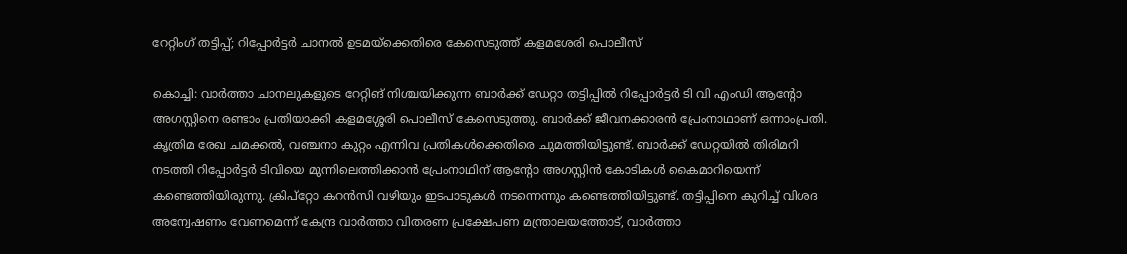റേറ്റിംഗ് തട്ടിപ്പ്; റിപ്പോർട്ടർ ചാനല്‍ ഉടമയ്ക്കെതിരെ കേസെടുത്ത് കളമശേരി പൊലീസ്

കൊച്ചി: വാർത്താ ചാനലുകളുടെ റേറ്റിങ് നിശ്ചയിക്കുന്ന ബാർക്ക് ഡേറ്റാ തട്ടിപ്പിൽ റിപ്പോർട്ടർ ടി വി എംഡി ആന്റോ അഗസ്റ്റിനെ രണ്ടാം പ്രതിയാക്കി കളമശ്ശേരി പൊലീസ് കേസെടുത്തു. ബാർക്ക് ജീവനക്കാരൻ പ്രേംനാഥാണ് ഒന്നാംപ്രതി. കൃത്രിമ രേഖ ചമക്കൽ, വഞ്ചനാ കുറ്റം എന്നിവ പ്രതികൾക്കെതിരെ ചുമത്തിയിട്ടുണ്ട്. ബാർക്ക് ഡേറ്റയിൽ തിരിമറി നടത്തി റിപ്പോർട്ടർ ടിവിയെ മുന്നിലെത്തിക്കാൻ പ്രേംനാഥിന് ആന്റോ അഗസ്റ്റിൻ കോടികൾ കൈമാറിയെന്ന് കണ്ടെത്തിയിരുന്നു. ക്രിപ്റ്റോ കറൻസി വഴിയും ഇടപാടുകൾ നടന്നെന്നും കണ്ടെത്തിയിട്ടുണ്ട്. തട്ടിപ്പിനെ കുറിച്ച് വിശദ അന്വേഷണം വേണമെന്ന് കേന്ദ്ര വാർത്താ വിതരണ പ്രക്ഷേപണ മന്ത്രാലയത്തോട്, വാർത്താ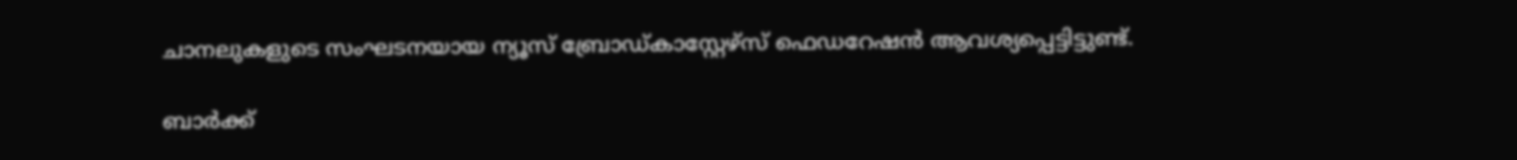ചാനലുകളുടെ സംഘടനയായ ന്യൂസ് ബ്രോഡ്കാസ്റ്റേഴ്സ് ഫെഡറേഷൻ ആവശ്യപ്പെട്ടിട്ടുണ്ട്.

ബാർക്ക്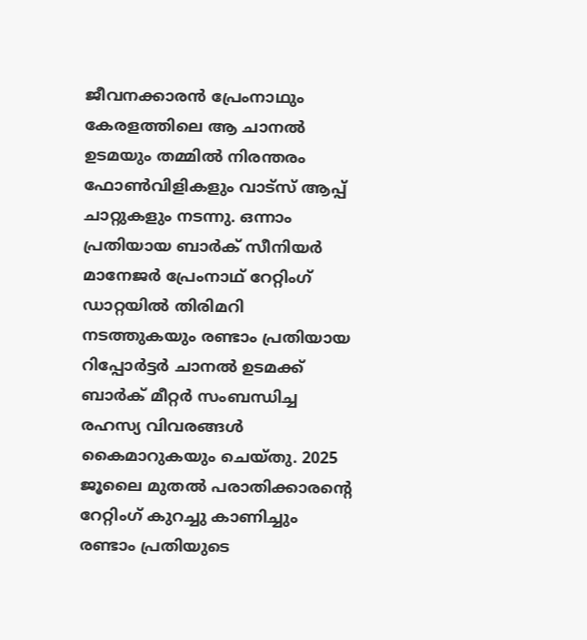ജീവനക്കാരൻ പ്രേംനാഥും കേരളത്തിലെ ആ ചാനൽ ഉടമയും തമ്മിൽ നിരന്തരം ഫോൺവിളികളും വാട്സ് ആപ്പ് ചാറ്റുകളും നടന്നു. ഒന്നാം പ്രതിയായ ബാർക് സീനിയർ മാനേജർ പ്രേംനാഥ് റേറ്റിംഗ് ഡാറ്റയിൽ തിരിമറി നടത്തുകയും രണ്ടാം പ്രതിയായ റിപ്പോർട്ടർ ചാനൽ ഉടമക്ക് ബാർക് മീറ്റർ സംബന്ധിച്ച രഹസ്യ വിവരങ്ങൾ കൈമാറുകയും ചെയ്തു. 2025 ജൂലൈ മുതൽ പരാതിക്കാരന്റെ റേറ്റിംഗ് കുറച്ചു കാണിച്ചും രണ്ടാം പ്രതിയുടെ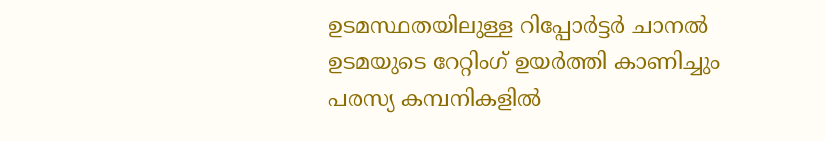ഉടമസ്ഥതയിലുള്ള റിപ്പോർട്ടർ ചാനൽ ഉടമയുടെ റേറ്റിംഗ് ഉയർത്തി കാണിച്ചും പരസ്യ കമ്പനികളിൽ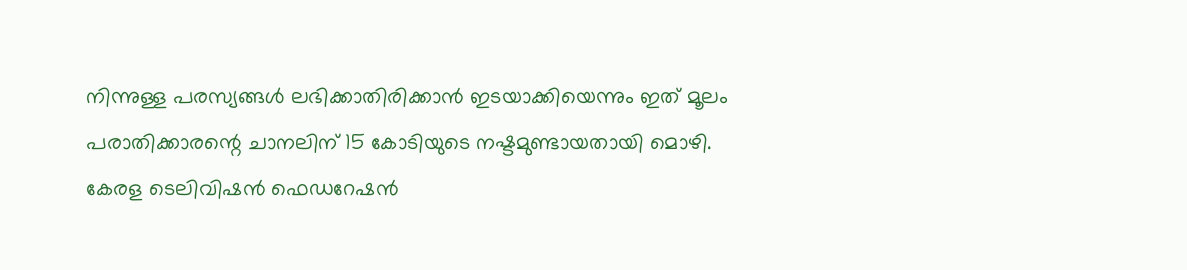നിന്നുള്ള പരസ്യങ്ങൾ ലഭിക്കാതിരിക്കാൻ ഇടയാക്കിയെന്നും ഇത് മൂലം പരാതിക്കാരന്റെ ചാനലിന് 15 കോടിയുടെ നഷ്ടമുണ്ടായതായി മൊഴി. കേരള ടെലിവിഷൻ ഫെഡറേഷൻ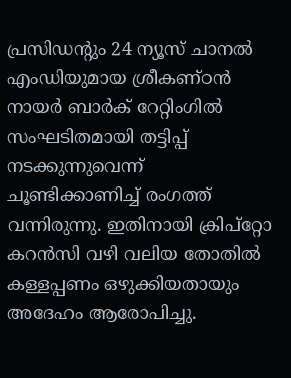പ്രസിഡന്റും 24 ന്യൂസ് ചാനൽ എംഡിയുമായ ശ്രീകണ്ഠൻ നായർ ബാർക് റേറ്റിംഗിൽ സംഘടിതമായി തട്ടിപ്പ് നടക്കുന്നുവെന്ന് ചൂണ്ടിക്കാണിച്ച് രംഗത്ത് വന്നിരുന്നു. ഇതിനായി ക്രിപ്റ്റോ കറൻസി വഴി വലിയ തോതിൽ കള്ളപ്പണം ഒഴുക്കിയതായും അദേഹം ആരോപിച്ചു.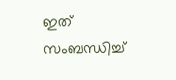ഇത് സംബന്ധിച്ച്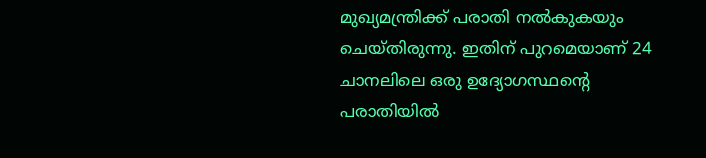മുഖ്യമന്ത്രിക്ക് പരാതി നൽകുകയും ചെയ്തിരുന്നു. ഇതിന് പുറമെയാണ് 24 ചാനലിലെ ഒരു ഉദ്യോഗസ്ഥന്റെ പരാതിയിൽ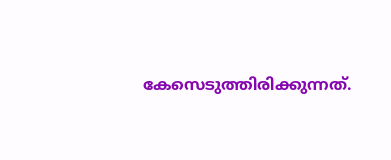കേസെടുത്തിരിക്കുന്നത്.